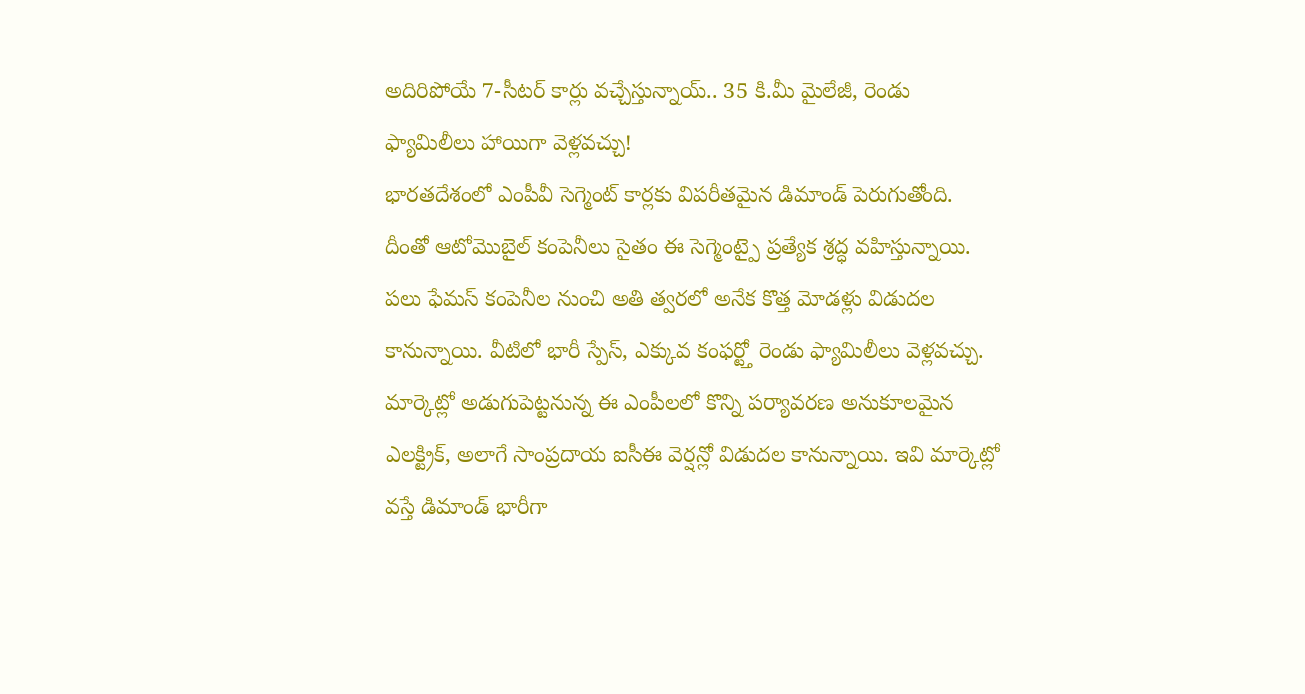అదిరిపోయే 7-సీటర్ కార్లు వచ్చేస్తున్నాయ్.. 35 కి.మీ మైలేజీ, రెండు ఫ్యామిలీలు హాయిగా వెళ్లవచ్చు!
భారతదేశంలో ఎంపీవీ సెగ్మెంట్ కార్లకు విపరీతమైన డిమాండ్ పెరుగుతోంది. దీంతో ఆటోమొబైల్ కంపెనీలు సైతం ఈ సెగ్మెంట్పై ప్రత్యేక శ్రద్ధ వహిస్తున్నాయి. పలు ఫేమస్ కంపెనీల నుంచి అతి త్వరలో అనేక కొత్త మోడళ్లు విడుదల కానున్నాయి. వీటిలో భారీ స్పేస్, ఎక్కువ కంఫర్ట్తో రెండు ఫ్యామిలీలు వెళ్లవచ్చు. మార్కెట్లో అడుగుపెట్టనున్న ఈ ఎంపీలలో కొన్ని పర్యావరణ అనుకూలమైన ఎలక్ట్రిక్, అలాగే సాంప్రదాయ ఐసీఈ వెర్షన్లో విడుదల కానున్నాయి. ఇవి మార్కెట్లో వస్తే డిమాండ్ భారీగా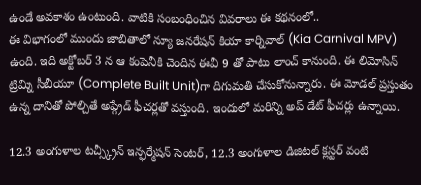ఉండే అవకాశం ఉంటుంది. వాటికి సంబంధించిన వివరాలు ఈ కథనంలో..
ఈ విభాగంలో ముందు జాబితాలో న్యూ జనరేషన్ కియా కార్నివాల్ (Kia Carnival MPV) ఉంది. ఇది అక్టోబర్ 3 న ఆ కంపెనీకి చెందిన ఈవీ 9 తో పాటు లాంచ్ కానుంది. ఈ లిమోసిన్ ట్రిమ్ని సీబీయూ (Complete Built Unit)గా దిగుమతి చేసుకోనున్నారు. ఈ మోడల్ ప్రస్తుతం ఉన్న దానితో పోల్చితే అప్గ్రేడ్ ఫీచర్లతో వస్తుంది. ఇందులో మరిన్ని అప్ డేట్ ఫీచర్లు ఉన్నాయి.

12.3 అంగుళాల టచ్స్క్రీన్ ఇన్ఫర్మేషన్ సెంటర్, 12.3 అంగుళాల డిజిటల్ క్లస్టర్ వంటి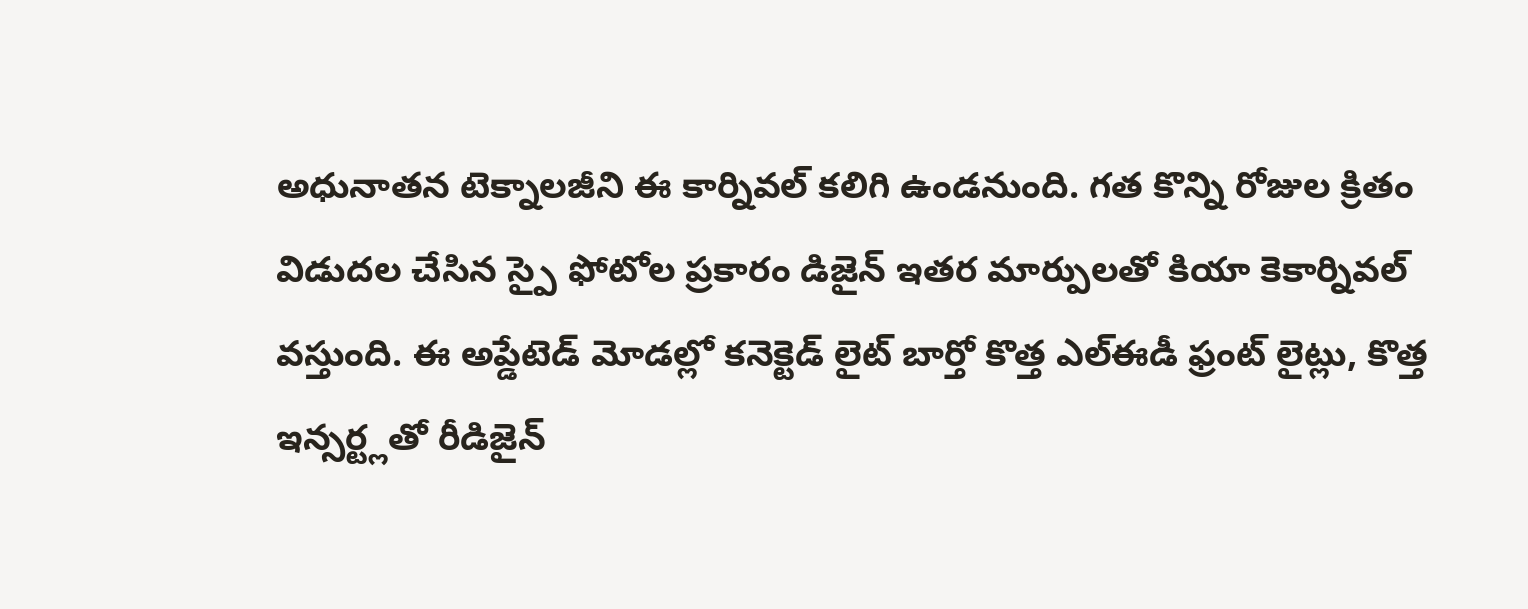అధునాతన టెక్నాలజీని ఈ కార్నివల్ కలిగి ఉండనుంది. గత కొన్ని రోజుల క్రితం విడుదల చేసిన స్పై ఫోటోల ప్రకారం డిజైన్ ఇతర మార్పులతో కియా కెకార్నివల్ వస్తుంది. ఈ అప్డేటెడ్ మోడల్లో కనెక్టెడ్ లైట్ బార్తో కొత్త ఎల్ఈడీ ఫ్రంట్ లైట్లు, కొత్త ఇన్సర్ట్లతో రీడిజైన్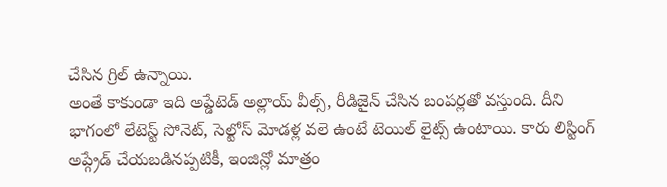చేసిన గ్రిల్ ఉన్నాయి.
అంతే కాకుండా ఇది అప్డేటెడ్ అల్లాయ్ వీల్స్, రీడిజైన్ చేసిన బంపర్లతో వస్తుంది. దీని భాగంలో లేటెస్ట్ సోనెట్, సెల్టోస్ మోడళ్ల వలె ఉంటే టెయిల్ లైట్స్ ఉంటాయి. కారు లిస్టింగ్ అప్గ్రేడ్ చేయబడినప్పటికీ, ఇంజిన్లో మాత్రం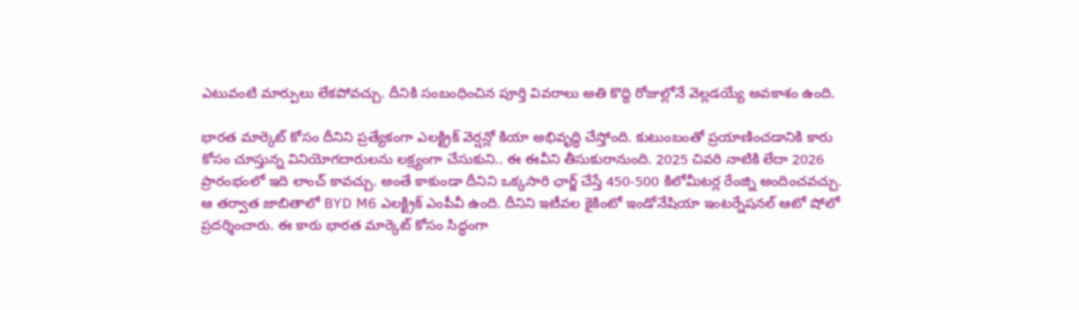ఎటువంటి మార్పులు లేకపోవచ్చు. దీనికి సంబంధించిన పూర్తి వివరాలు అతి కొద్ది రోజుల్లోనే వెల్లడయ్యే అవకాశం ఉంది.

భారత మార్కెట్ కోసం దీనిని ప్రత్యేకంగా ఎలక్ట్రిక్ వెర్షన్లో కియా అభివృద్ధి చేస్తోంది. కుటుంబంతో ప్రయాణించడానికి కారు కోసం చూస్తున్న వినియోగదారులను లక్ష్యంగా చేసుకుని.. ఈ ఈవీని తీసుకురానుంది. 2025 చివరి నాటికి లేదా 2026 ప్రారంభంలో ఇది లాంచ్ కావచ్చు. అంతే కాకుండా దీనిని ఒక్కసారి ఛార్జ్ చేస్తే 450-500 కిలోమీటర్ల రేంజ్ని అందించవచ్చు.
ఆ తర్వాత జాబితాలో BYD M6 ఎలక్ట్రిక్ ఎంపీవీ ఉంది. దీనిని ఇటీవల కైకింటో ఇండోనేషియా ఇంటర్నేషనల్ ఆటో షోలో ప్రదర్శించారు. ఈ కారు భారత మార్కెట్ కోసం సిద్ధంగా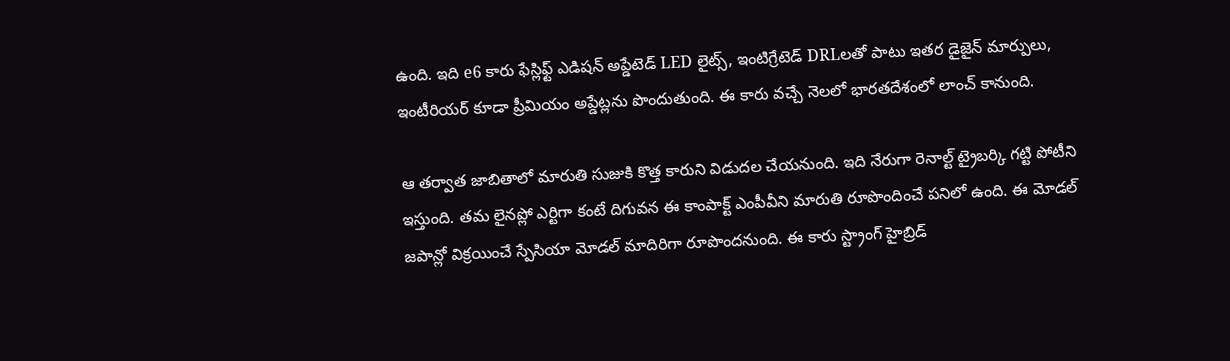ఉంది. ఇది e6 కారు ఫేస్లిఫ్ట్ ఎడిషన్ అప్డేటెడ్ LED లైట్స్, ఇంటిగ్రేటెడ్ DRLలతో పాటు ఇతర డైజైన్ మార్పులు, ఇంటీరియర్ కూడా ప్రీమియం అప్డేట్లను పొందుతుంది. ఈ కారు వచ్చే నెలలో భారతదేశంలో లాంచ్ కానుంది.

ఆ తర్వాత జాబితాలో మారుతి సుజుకి కొత్త కారుని విడుదల చేయనుంది. ఇది నేరుగా రెనాల్ట్ ట్రైబర్కి గట్టి పోటీని ఇస్తుంది. తమ లైనప్లో ఎర్టిగా కంటే దిగువన ఈ కాంపాక్ట్ ఎంపీవీని మారుతి రూపొందించే పనిలో ఉంది. ఈ మోడల్ జపాన్లో విక్రయించే స్పేసియా మోడల్ మాదిరిగా రూపొందనుంది. ఈ కారు స్ట్రాంగ్ హైబ్రిడ్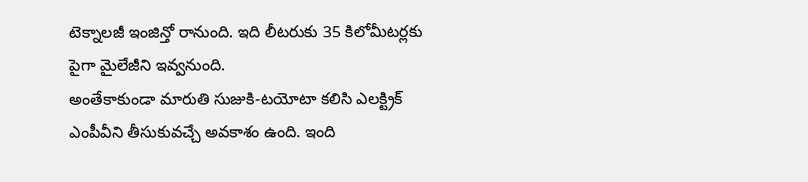టెక్నాలజీ ఇంజిన్తో రానుంది. ఇది లీటరుకు 35 కిలోమీటర్లకు పైగా మైలేజీని ఇవ్వనుంది.
అంతేకాకుండా మారుతి సుజుకి-టయోటా కలిసి ఎలక్ట్రిక్ ఎంపీవీని తీసుకువచ్చే అవకాశం ఉంది. ఇంది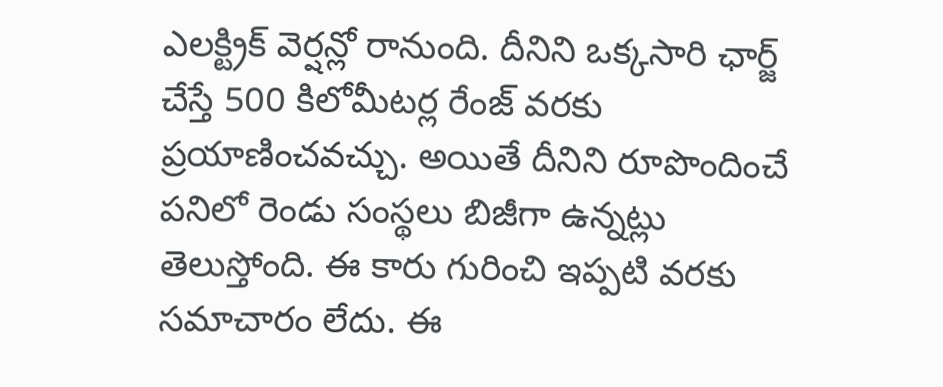ఎలక్ట్రిక్ వెర్షన్లో రానుంది. దీనిని ఒక్కసారి ఛార్జ్ చేస్తే 500 కిలోమీటర్ల రేంజ్ వరకు ప్రయాణించవచ్చు. అయితే దీనిని రూపొందించే పనిలో రెండు సంస్థలు బిజీగా ఉన్నట్లు తెలుస్తోంది. ఈ కారు గురించి ఇప్పటి వరకు సమాచారం లేదు. ఈ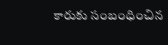కారుకు సంబంధించిన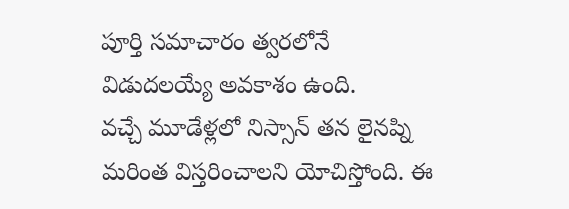పూర్తి సమాచారం త్వరలోనే విడుదలయ్యే అవకాశం ఉంది.
వచ్చే మూడేళ్లలో నిస్సాన్ తన లైనప్ని మరింత విస్తరించాలని యోచిస్తోంది. ఈ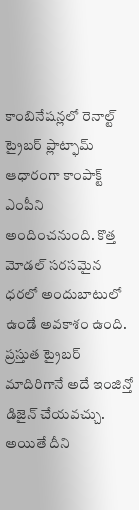కాంబినేషన్లలో రెనాల్ట్ ట్రైబర్ ప్లాట్ఫామ్ ఆధారంగా కాంపాక్ట్ ఎంపీని అందించనుంది. కొత్త మోడల్ సరసమైన ధరలో అందుబాటులో ఉండే అవకాశం ఉంది. ప్రస్తుత ట్రైబర్ మాదిరిగానే అదే ఇంజిన్తో డిజైన్ చేయవచ్చు. అయితే దీని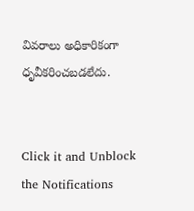వివరాలు అధికారికంగా ధృవీకరించబడలేదు.


Click it and Unblock the Notifications